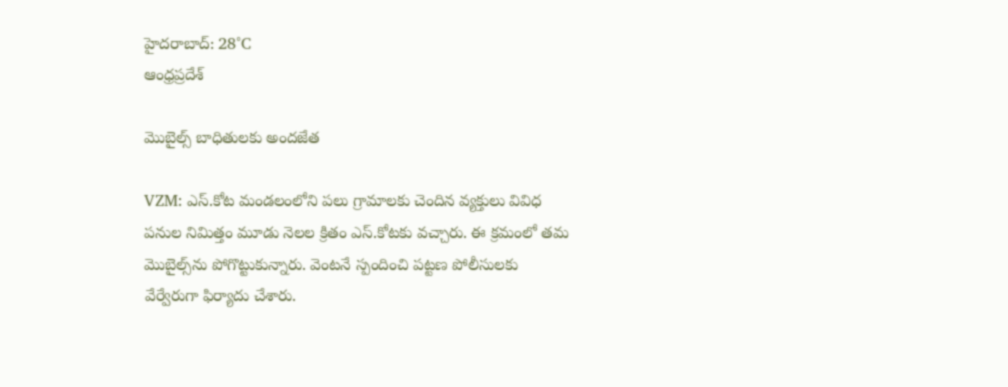హైదరాబాద్: 28°C
ఆంధ్రప్రదేశ్

మొబైల్స్ బాధితులకు అందజేత

VZM: ఎస్.కోట మండలంలోని పలు గ్రామాలకు చెందిన వ్యక్తులు వివిధ పనుల నిమిత్తం మూడు నెలల క్రితం ఎస్.కోటకు వచ్చారు. ఈ క్రమంలో తమ మొబైల్స్‌ను పోగొట్టుకున్నారు. వెంటనే స్పందించి పట్టణ పోలీసులకు వేర్వేరుగా ఫిర్యాదు చేశారు.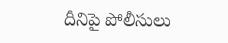దీనిపై పోలీసులు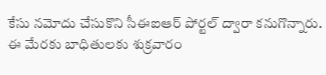కేసు నమోదు చేసుకొని సీఈఐఆర్ పోర్టల్ ద్వారా కనుగొన్నారు. ఈ మేరకు బాధితులకు శుక్రవారం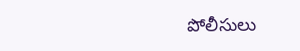పోలీసులు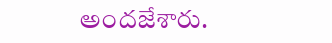అందజేశారు.